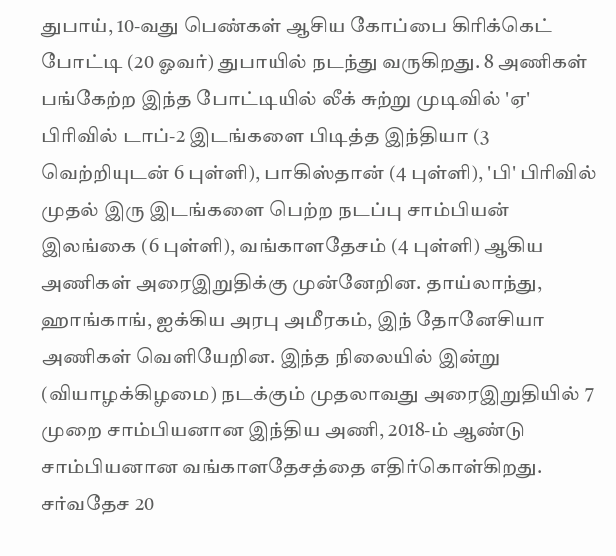துபாய், 10-வது பெண்கள் ஆசிய கோப்பை கிரிக்கெட் போட்டி (20 ஓவர்) துபாயில் நடந்து வருகிறது. 8 அணிகள் பங்கேற்ற இந்த போட்டியில் லீக் சுற்று முடிவில் 'ஏ' பிரிவில் டாப்-2 இடங்களை பிடித்த இந்தியா (3 வெற்றியுடன் 6 புள்ளி), பாகிஸ்தான் (4 புள்ளி), 'பி' பிரிவில் முதல் இரு இடங்களை பெற்ற நடப்பு சாம்பியன் இலங்கை (6 புள்ளி), வங்காளதேசம் (4 புள்ளி) ஆகிய அணிகள் அரைஇறுதிக்கு முன்னேறின. தாய்லாந்து, ஹாங்காங், ஐக்கிய அரபு அமீரகம், இந் தோனேசியா அணிகள் வெளியேறின. இந்த நிலையில் இன்று (வியாழக்கிழமை) நடக்கும் முதலாவது அரைஇறுதியில் 7 முறை சாம்பியனான இந்திய அணி, 2018-ம் ஆண்டு சாம்பியனான வங்காளதேசத்தை எதிர்கொள்கிறது. சர்வதேச 20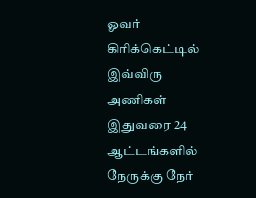ஓவர் கிரிக்கெட்டில் இவ்விரு அணிகள் இதுவரை 24 ஆட்டங்களில் நேருக்கு நேர்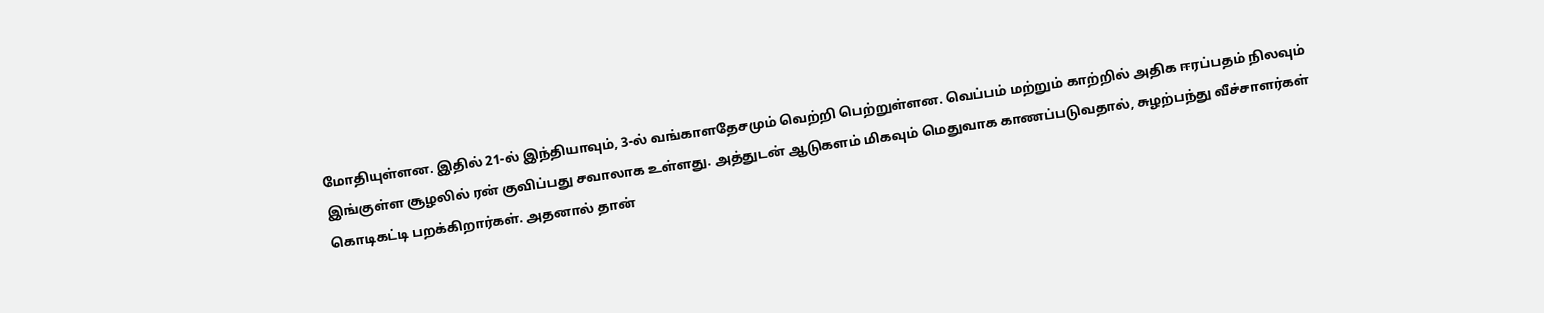மோதியுள்ளன. இதில் 21-ல் இந்தியாவும், 3-ல் வங்காளதேசமும் வெற்றி பெற்றுள்ளன. வெப்பம் மற்றும் காற்றில் அதிக ஈரப்பதம் நிலவும் இங்குள்ள சூழலில் ரன் குவிப்பது சவாலாக உள்ளது. அத்துடன் ஆடுகளம் மிகவும் மெதுவாக காணப்படுவதால், சுழற்பந்து வீச்சாளர்கள் கொடிகட்டி பறக்கிறார்கள். அதனால் தான்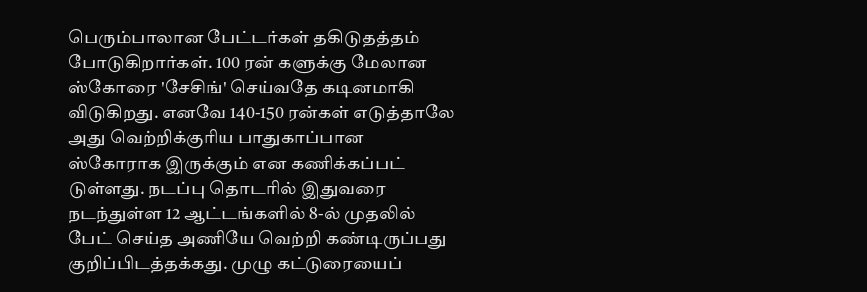பெரும்பாலான பேட்டர்கள் தகிடுதத்தம் போடுகிறார்கள். 100 ரன் களுக்கு மேலான ஸ்கோரை 'சேசிங்' செய்வதே கடினமாகி விடுகிறது. எனவே 140-150 ரன்கள் எடுத்தாலே அது வெற்றிக்குரிய பாதுகாப்பான ஸ்கோராக இருக்கும் என கணிக்கப்பட் டுள்ளது. நடப்பு தொடரில் இதுவரை நடந்துள்ள 12 ஆட்டங்களில் 8-ல் முதலில் பேட் செய்த அணியே வெற்றி கண்டிருப்பது குறிப்பிடத்தக்கது. முழு கட்டுரையைப்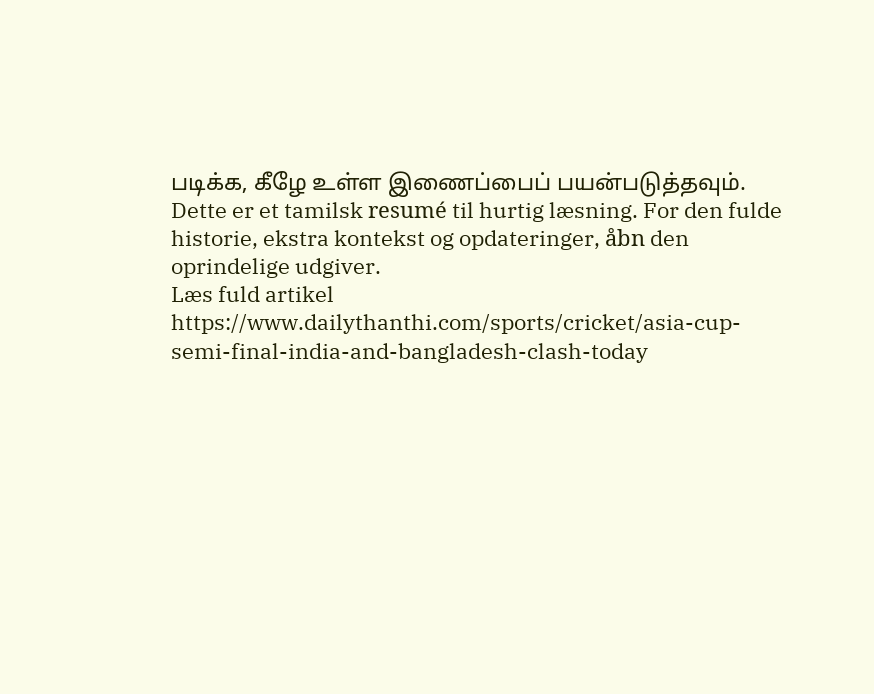படிக்க, கீழே உள்ள இணைப்பைப் பயன்படுத்தவும்.
Dette er et tamilsk resumé til hurtig læsning. For den fulde historie, ekstra kontekst og opdateringer, åbn den oprindelige udgiver.
Læs fuld artikel
https://www.dailythanthi.com/sports/cricket/asia-cup-semi-final-india-and-bangladesh-clash-today